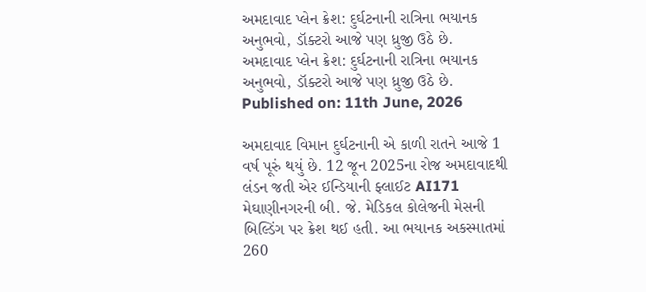અમદાવાદ પ્લેન ક્રેશ: દુર્ઘટનાની રાત્રિના ભયાનક અનુભવો, ડૉક્ટરો આજે પણ ધ્રુજી ઉઠે છે.
અમદાવાદ પ્લેન ક્રેશ: દુર્ઘટનાની રાત્રિના ભયાનક અનુભવો, ડૉક્ટરો આજે પણ ધ્રુજી ઉઠે છે.
Published on: 11th June, 2026

અમદાવાદ વિમાન દુર્ઘટનાની એ કાળી રાતને આજે 1 વર્ષ પૂરું થયું છે. 12 જૂન 2025ના રોજ અમદાવાદથી લંડન જતી એર ઈન્ડિયાની ફ્લાઈટ AI171 મેઘાણીનગરની બી. જે. મેડિકલ કોલેજની મેસની બિલ્ડિંગ પર ક્રેશ થઈ હતી. આ ભયાનક અકસ્માતમાં 260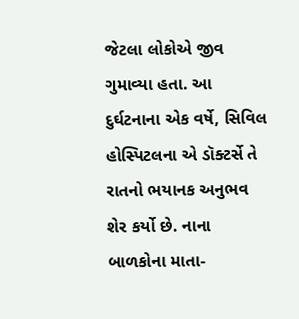જેટલા લોકોએ જીવ ગુમાવ્યા હતા. આ દુર્ઘટનાના એક વર્ષે, સિવિલ હોસ્પિટલના એ ડૉક્ટર્સે તે રાતનો ભયાનક અનુભવ શેર કર્યો છે. નાના બાળકોના માતા-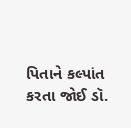પિતાને કલ્પાંત કરતા જોઈ ડૉ.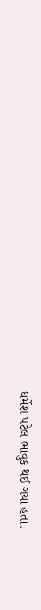ધર્મેશ પટેલ ભાવુક થઈ ગયા હતા.